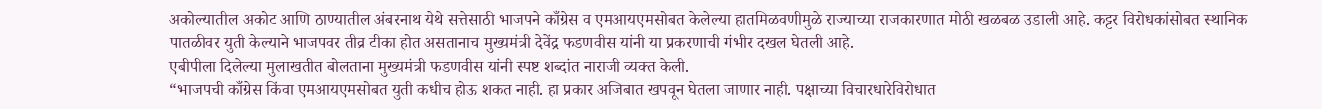अकोल्यातील अकोट आणि ठाण्यातील अंबरनाथ येथे सत्तेसाठी भाजपने काँग्रेस व एमआयएमसोबत केलेल्या हातमिळवणीमुळे राज्याच्या राजकारणात मोठी खळबळ उडाली आहे. कट्टर विरोधकांसोबत स्थानिक पातळीवर युती केल्याने भाजपवर तीव्र टीका होत असतानाच मुख्यमंत्री देवेंद्र फडणवीस यांनी या प्रकरणाची गंभीर दखल घेतली आहे.
एबीपीला दिलेल्या मुलाखतीत बोलताना मुख्यमंत्री फडणवीस यांनी स्पष्ट शब्दांत नाराजी व्यक्त केली.
“भाजपची काँग्रेस किंवा एमआयएमसोबत युती कधीच होऊ शकत नाही. हा प्रकार अजिबात खपवून घेतला जाणार नाही. पक्षाच्या विचारधारेविरोधात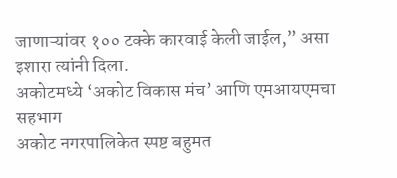जाणाऱ्यांवर १०० टक्के कारवाई केली जाईल,” असा इशारा त्यांनी दिला.
अकोटमध्ये ‘अकोट विकास मंच’ आणि एमआयएमचा सहभाग
अकोट नगरपालिकेत स्पष्ट बहुमत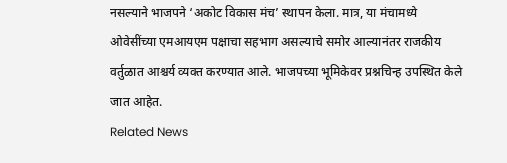नसल्याने भाजपने ‘अकोट विकास मंच’ स्थापन केला. मात्र, या मंचामध्ये ओवेसींच्या एमआयएम पक्षाचा सहभाग असल्याचे समोर आल्यानंतर राजकीय वर्तुळात आश्चर्य व्यक्त करण्यात आले. भाजपच्या भूमिकेवर प्रश्नचिन्ह उपस्थित केले जात आहेत.
Related News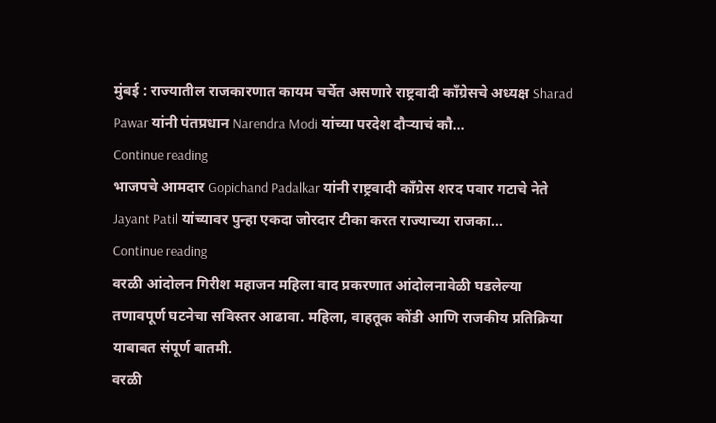मुंबई : राज्यातील राजकारणात कायम चर्चेत असणारे राष्ट्रवादी काँग्रेसचे अध्यक्ष Sharad Pawar यांनी पंतप्रधान Narendra Modi यांच्या परदेश दौऱ्याचं कौ...
Continue reading
भाजपचे आमदार Gopichand Padalkar यांनी राष्ट्रवादी काँग्रेस शरद पवार गटाचे नेते Jayant Patil यांच्यावर पुन्हा एकदा जोरदार टीका करत राज्याच्या राजका...
Continue reading
वरळी आंदोलन गिरीश महाजन महिला वाद प्रकरणात आंदोलनावेळी घडलेल्या तणावपूर्ण घटनेचा सविस्तर आढावा. महिला, वाहतूक कोंडी आणि राजकीय प्रतिक्रिया याबाबत संपूर्ण बातमी.
वरळी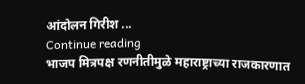आंदोलन गिरीश ...
Continue reading
भाजप मित्रपक्ष रणनीतीमुळे महाराष्ट्राच्या राजकारणात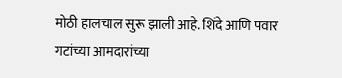मोठी हालचाल सुरू झाली आहे. शिंदे आणि पवार गटांच्या आमदारांच्या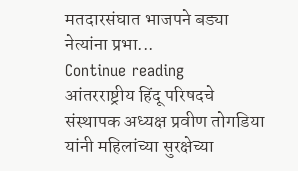मतदारसंघात भाजपने बड्या नेत्यांना प्रभा...
Continue reading
आंतरराष्ट्रीय हिंदू परिषदचे संस्थापक अध्यक्ष प्रवीण तोगडिया यांनी महिलांच्या सुरक्षेच्या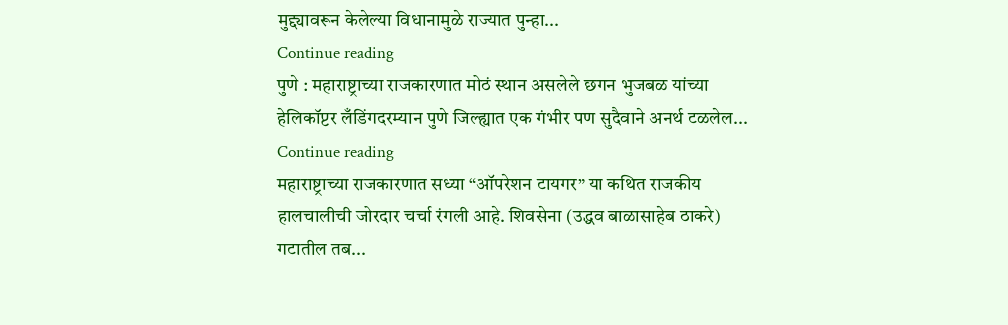मुद्द्यावरून केलेल्या विधानामुळे राज्यात पुन्हा...
Continue reading
पुणे : महाराष्ट्राच्या राजकारणात मोठं स्थान असलेले छगन भुजबळ यांच्या हेलिकॉप्टर लँडिंगदरम्यान पुणे जिल्ह्यात एक गंभीर पण सुदैवाने अनर्थ टळलेल...
Continue reading
महाराष्ट्राच्या राजकारणात सध्या “ऑपरेशन टायगर” या कथित राजकीय हालचालीची जोरदार चर्चा रंगली आहे. शिवसेना (उद्धव बाळासाहेब ठाकरे) गटातील तब...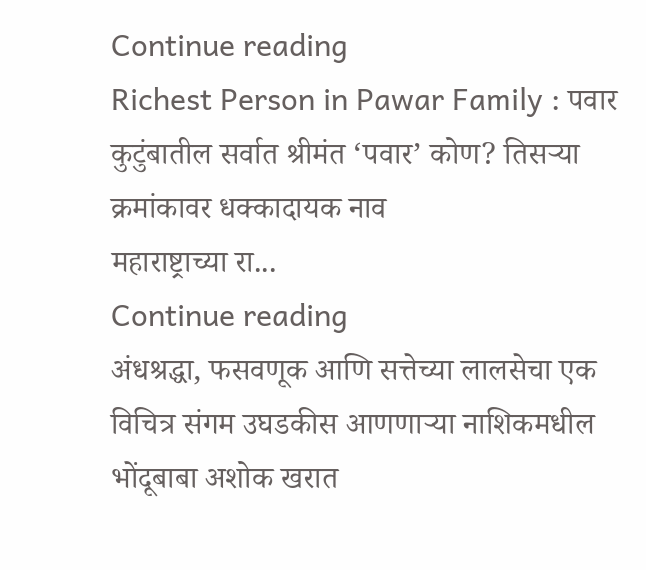Continue reading
Richest Person in Pawar Family : पवार कुटुंबातील सर्वात श्रीमंत ‘पवार’ कोण? तिसऱ्या क्रमांकावर धक्कादायक नाव
महाराष्ट्राच्या रा...
Continue reading
अंधश्रद्धा, फसवणूक आणि सत्तेच्या लालसेचा एक विचित्र संगम उघडकीस आणणाऱ्या नाशिकमधील भोंदूबाबा अशोक खरात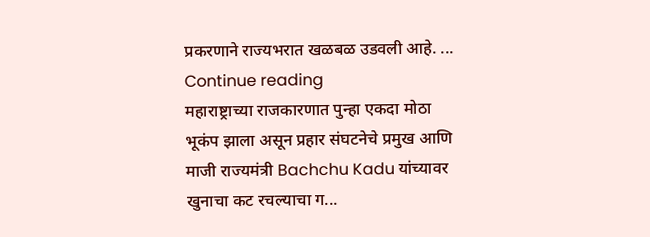प्रकरणाने राज्यभरात खळबळ उडवली आहे. ...
Continue reading
महाराष्ट्राच्या राजकारणात पुन्हा एकदा मोठा भूकंप झाला असून प्रहार संघटनेचे प्रमुख आणि माजी राज्यमंत्री Bachchu Kadu यांच्यावर खुनाचा कट रचल्याचा ग...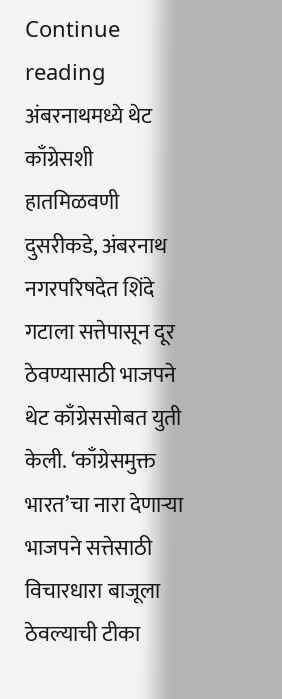Continue reading
अंबरनाथमध्ये थेट काँग्रेसशी हातमिळवणी
दुसरीकडे, अंबरनाथ नगरपरिषदेत शिंदे गटाला सत्तेपासून दूर ठेवण्यासाठी भाजपने थेट काँग्रेससोबत युती केली. ‘काँग्रेसमुक्त भारत’चा नारा देणाऱ्या भाजपने सत्तेसाठी विचारधारा बाजूला ठेवल्याची टीका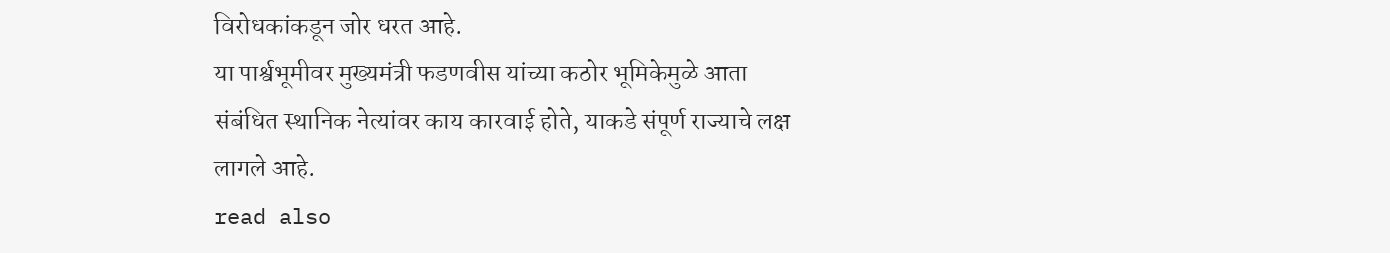विरोधकांकडून जोर धरत आहे.
या पार्श्वभूमीवर मुख्यमंत्री फडणवीस यांच्या कठोर भूमिकेमुळे आता संबंधित स्थानिक नेत्यांवर काय कारवाई होते, याकडे संपूर्ण राज्याचे लक्ष लागले आहे.
read also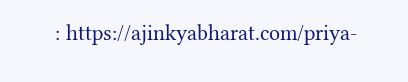: https://ajinkyabharat.com/priya-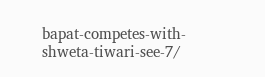bapat-competes-with-shweta-tiwari-see-7/